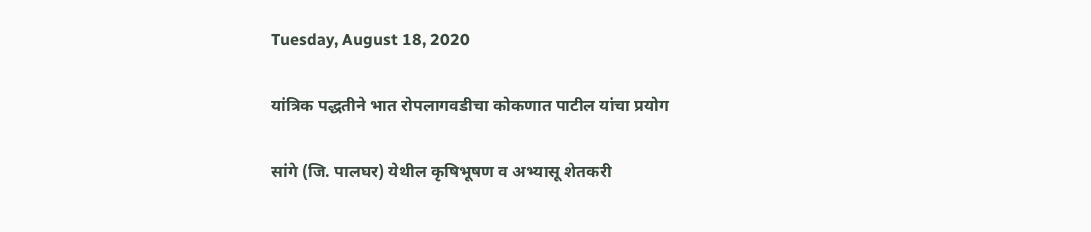Tuesday, August 18, 2020

यांत्रिक पद्धतीने भात रोपलागवडीचा कोकणात पाटील यांचा प्रयोग

सांगे (जि. पालघर) येथील कृषिभूषण व अभ्यासू शेतकरी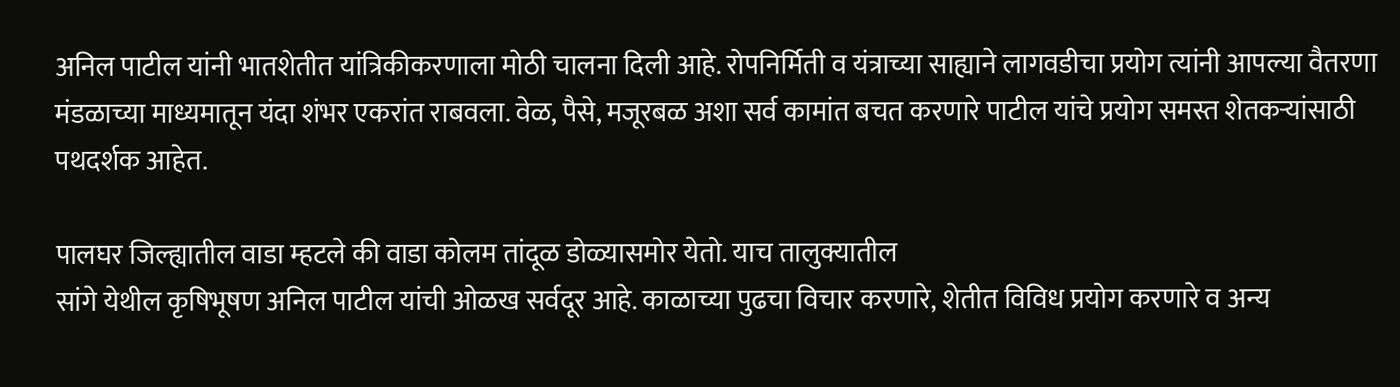अनिल पाटील यांनी भातशेतीत यांत्रिकीकरणाला मोठी चालना दिली आहे. रोपनिर्मिती व यंत्राच्या साह्याने लागवडीचा प्रयोग त्यांनी आपल्या वैतरणा मंडळाच्या माध्यमातून यंदा शंभर एकरांत राबवला. वेळ, पैसे, मजूरबळ अशा सर्व कामांत बचत करणारे पाटील यांचे प्रयोग समस्त शेतकऱ्यांसाठी पथदर्शक आहेत.

पालघर जिल्ह्यातील वाडा म्हटले की वाडा कोलम तांदूळ डोळ्यासमोर येतो. याच तालुक्यातील
सांगे येथील कृषिभूषण अनिल पाटील यांची ओळख सर्वदूर आहे. काळाच्या पुढचा विचार करणारे, शेतीत विविध प्रयोग करणारे व अन्य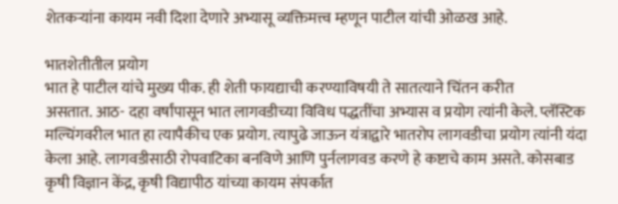शेतकऱ्यांना कायम नवी दिशा देणारे अभ्यासू व्यक्तिमत्त्व म्हणून पाटील यांची ओळख आहे.

भातशेतीतील प्रयोग
भात हे पाटील यांचे मुख्य पीक. ही शेती फायद्याची करण्याविषयी ते सातत्याने चिंतन करीत
असतात. आठ- दहा वर्षांपासून भात लागवडीच्या विविध पद्धतींचा अभ्यास व प्रयोग त्यांनी केले. प्लॅस्टिक मल्चिंगवरील भात हा त्यापैकीच एक प्रयोग. त्यापुढे जाऊन यंत्राद्वारे भातरोप लागवडीचा प्रयोग त्यांनी यंदा केला आहे. लागवडीसाठी रोपवाटिका बनविणे आणि पुर्नलागवड करणे हे कष्टाचे काम असते. कोसबाड कृषी विज्ञान केंद्र, कृषी विद्यापीठ यांच्या कायम संपर्कात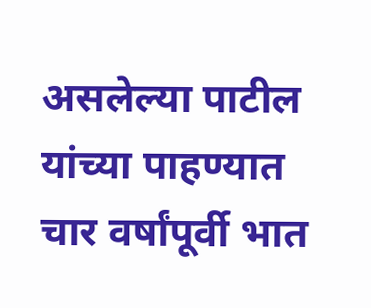असलेल्या पाटील यांच्या पाहण्यात चार वर्षांपूर्वी भात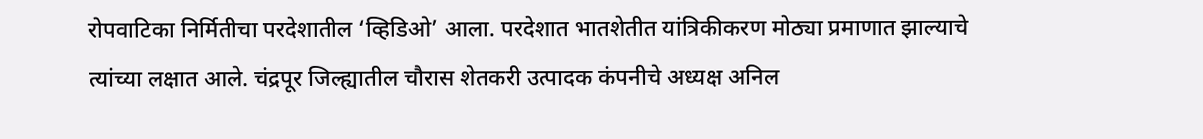रोपवाटिका निर्मितीचा परदेशातील ‘व्हिडिओ’ आला. परदेशात भातशेतीत यांत्रिकीकरण मोठ्या प्रमाणात झाल्याचे त्यांच्या लक्षात आले. चंद्रपूर जिल्ह्यातील चौरास शेतकरी उत्पादक कंपनीचे अध्यक्ष अनिल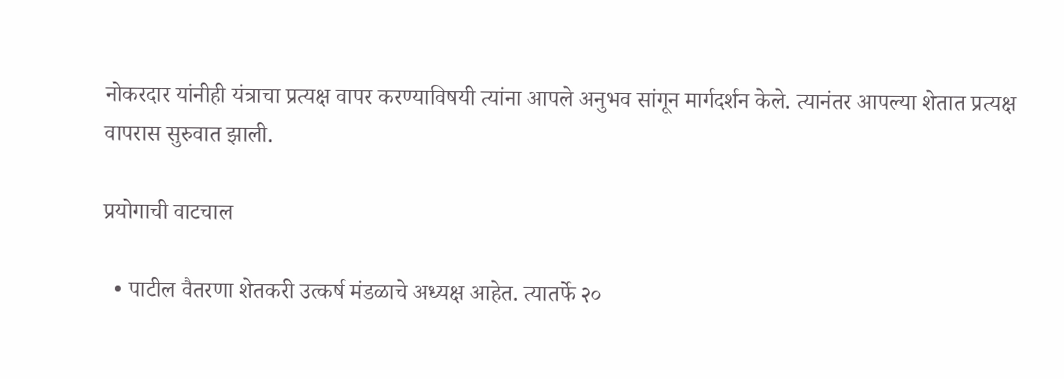नोकरदार यांनीही यंत्राचा प्रत्यक्ष वापर करण्याविषयी त्यांना आपले अनुभव सांगून मार्गदर्शन केले. त्यानंतर आपल्या शेतात प्रत्यक्ष वापरास सुरुवात झाली.

प्रयोगाची वाटचाल

  • पाटील वैतरणा शेतकरी उत्कर्ष मंडळाचे अध्यक्ष आहेत. त्यातर्फे २०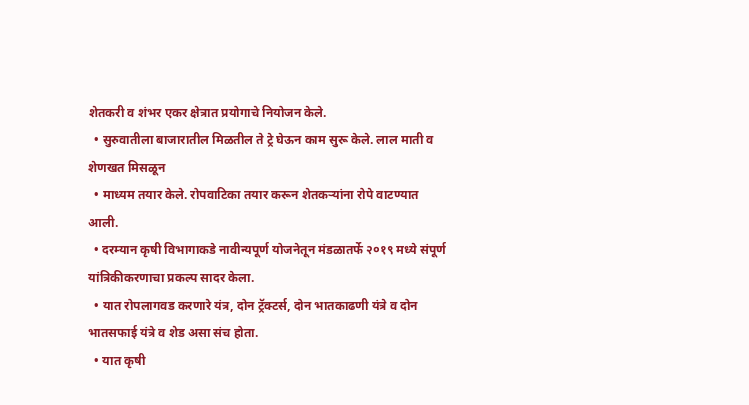शेतकरी व शंभर एकर क्षेत्रात प्रयोगाचे नियोजन केले.
  • सुरुवातीला बाजारातील मिळतील ते ट्रे घेऊन काम सुरू केले. लाल माती व शेणखत मिसळून
  • माध्यम तयार केले. रोपवाटिका तयार करून शेतकऱ्यांना रोपे वाटण्यात आली.
  • दरम्यान कृषी विभागाकडे नावीन्यपूर्ण योजनेतून मंडळातर्फे २०१९ मध्ये संपूर्ण यांत्रिकीकरणाचा प्रकल्प सादर केला.
  • यात रोपलागवड करणारे यंत्र, दोन ट्रॅक्टर्स, दोन भातकाढणी यंत्रे व दोन भातसफाई यंत्रे व शेड असा संच होता.
  • यात कृषी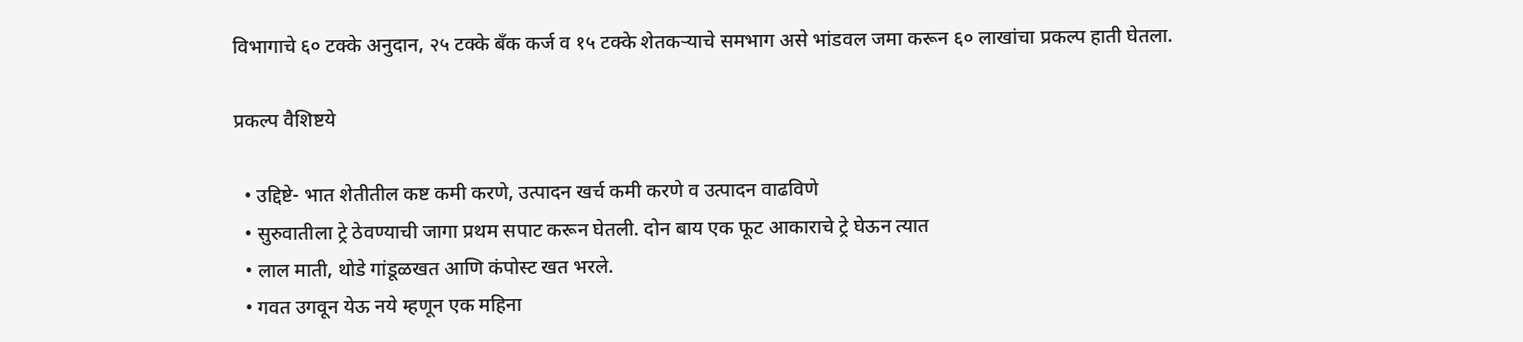विभागाचे ६० टक्के अनुदान, २५ टक्के बँक कर्ज व १५ टक्के शेतकऱ्याचे समभाग असे भांडवल जमा करून ६० लाखांचा प्रकल्प हाती घेतला.

प्रकल्प वैशिष्टये

  • उद्दिष्टे- भात शेतीतील कष्ट कमी करणे, उत्पादन खर्च कमी करणे व उत्पादन वाढविणे
  • सुरुवातीला ट्रे ठेवण्याची जागा प्रथम सपाट करून घेतली. दोन बाय एक फूट आकाराचे ट्रे घेऊन त्यात
  • लाल माती, थोडे गांडूळखत आणि कंपोस्ट खत भरले.
  • गवत उगवून येऊ नये म्हणून एक महिना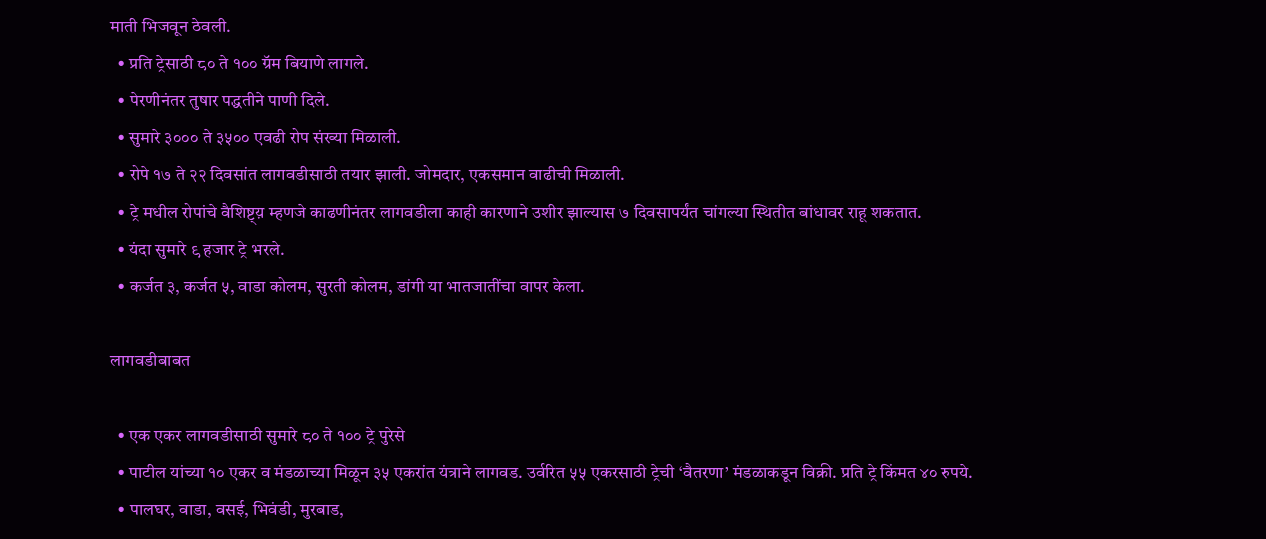माती भिजवून ठेवली.
  • प्रति ट्रेसाठी ८० ते १०० ग्रॅम बियाणे लागले.
  • पेरणीनंतर तुषार पद्धतीने पाणी दिले.
  • सुमारे ३००० ते ३५०० एवढी रोप संख्या मिळाली.
  • रोपे १७ ते २२ दिवसांत लागवडीसाठी तयार झाली. जोमदार, एकसमान वाढीची मिळाली.
  • ट्रे मधील रोपांचे वैशिष्ट्य़ म्हणजे काढणीनंतर लागवडीला काही कारणाने उशीर झाल्यास ७ दिवसापर्यंत चांगल्या स्थितीत बांधावर राहू शकतात.
  • यंदा सुमारे ९ हजार ट्रे भरले.
  • कर्जत ३, कर्जत ५, वाडा कोलम, सुरती कोलम, डांगी या भातजातींचा वापर केला.

लागवडीबाबत

  • एक एकर लागवडीसाठी सुमारे ८० ते १०० ट्रे पुरेसे
  • पाटील यांच्या १० एकर व मंडळाच्या मिळून ३५ एकरांत यंत्राने लागवड. उर्वरित ५५ एकरसाठी ट्रेची ‘वैतरणा’ मंडळाकडून विक्री. प्रति ट्रे किंमत ४० रुपये.
  • पालघर, वाडा, वसई, भिवंडी, मुरबाड,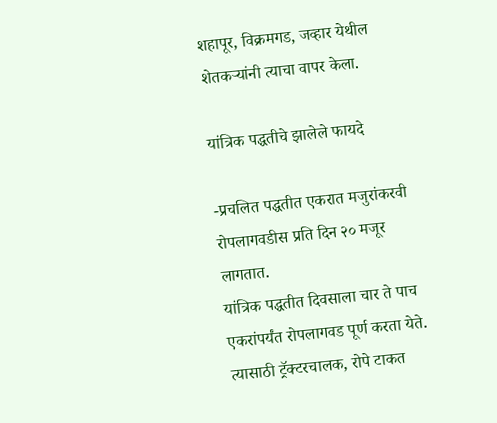शहापूर, विक्रमगड, जव्हार येथील शेतकऱ्यांनी त्याचा वापर केला.

यांत्रिक पद्धतीचे झालेले फायदे

-प्रचलित पद्धतीत एकरात मजुरांकरवी रोपलागवडीस प्रति दिन २० मजूर लागतात.
यांत्रिक पद्धतीत दिवसाला चार ते पाच एकरांपर्यंत रोपलागवड पूर्ण करता येते. त्यासाठी ट्रॅक्टरचालक, रोपे टाकत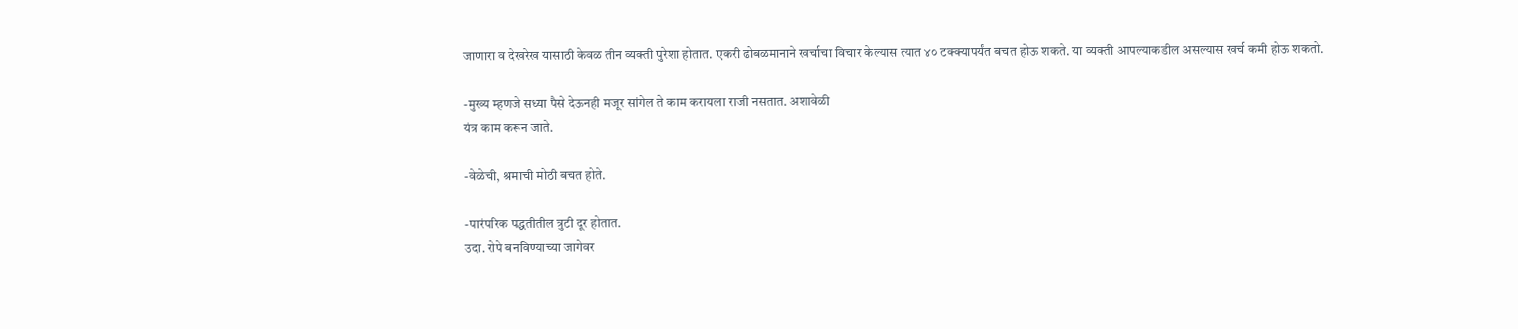जाणारा व देखरेख यासाठी केवळ तीन व्यक्ती पुरेशा होतात. एकरी ढोबळमानाने खर्चाचा विचार केल्यास त्यात ४० टक्क्यापर्यंत बचत होऊ शकते. या व्यक्ती आपल्याकडील असल्यास खर्च कमी होऊ शकतो.

-मुख्य म्हणजे सध्या पैसे देऊनही मजूर सांगेल ते काम करायला राजी नसतात. अशावेळी
यंत्र काम करून जाते.

-वेळेची, श्रमाची मोठी बचत होते.

-पारंपरिक पद्धतीतील त्रुटी दूर होतात.
उदा. रोपे बनविण्याच्या जागेवर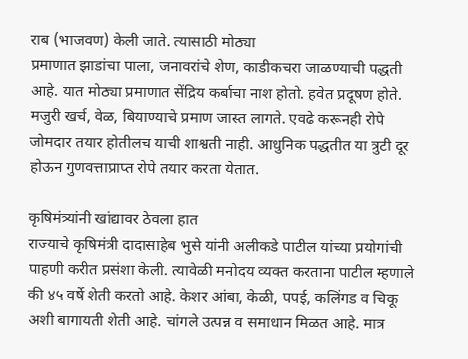राब (भाजवण) केली जाते. त्यासाठी मोठ्या
प्रमाणात झाडांचा पाला, जनावरांचे शेण, काडीकचरा जाळण्याची पद्धती आहे. यात मोठ्या प्रमाणात सेंद्रिय कर्बाचा नाश होतो. हवेत प्रदूषण होते. मजुरी खर्च, वेळ, बियाण्याचे प्रमाण जास्त लागते. एवढे करूनही रोपे जोमदार तयार होतीलच याची शाश्वती नाही. आधुनिक पद्धतीत या त्रुटी दूर होऊन गुणवत्ताप्राप्त रोपे तयार करता येतात.

कृषिमंत्र्यांनी खांद्यावर ठेवला हात
राज्याचे कृषिमंत्री दादासाहेब भुसे यांनी अलीकडे पाटील यांच्या प्रयोगांची पाहणी करीत प्रसंशा केली. त्यावेळी मनोदय व्यक्त करताना पाटील म्हणाले की ४५ वर्षे शेती करतो आहे. केशर आंबा, केळी, पपई, कलिंगड व चिकू अशी बागायती शेती आहे. चांगले उत्पन्न व समाधान मिळत आहे. मात्र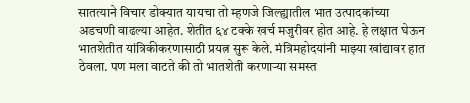सातत्याने विचार डोक्यात यायचा तो म्हणजे जिल्ह्यातील भात उत्पादकांच्या अडचणी वाढल्या आहेत. शेतीत ६४ टक्के खर्च मजुरीवर होत आहे. हे लक्षात घेऊन भातशेतीत यांत्रिकीकरणासाठी प्रयत्न सुरू केले. मंत्रिमहोदयांनी माझ्या खांद्यावर हात ठेवला. पण मला वाटते की तो भातशेती करणाऱ्या समस्त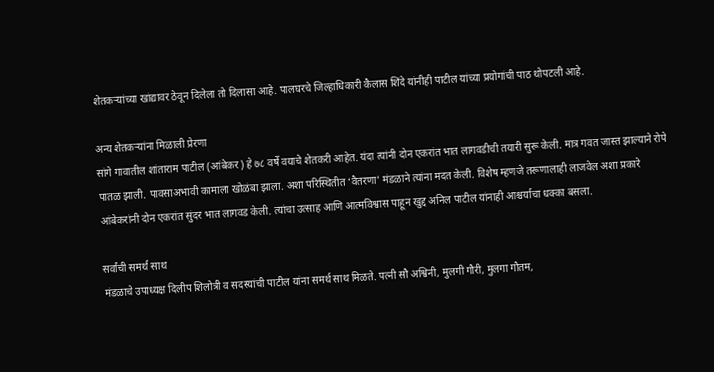शेतकऱ्यांच्या खांद्यावर ठेवून दिलेला तो दिलासा आहे. पालघरचे जिल्हाधिकारी कैलास शिंदे यांनीही पाटील यांच्या प्रयोगांची पाठ थोपटली आहे.

अन्य शेतकऱ्यांना मिळाली प्रेरणा
सांगे गावातील शांताराम पाटील (आंबेकर) हे ७८ वर्षे वयाचे शेतकरी आहेत. यंदा त्यांनी दोन एकरांत भात लागवडीची तयारी सुरू केली. मात्र गवत जास्त झाल्याने रोपे पातळ झाली. पावसाअभावी कामाला खोळंबा झाला. अशा परिस्थितीत ‘वैतरणा’ मंडळाने त्यांना मदत केली. विशेष म्हणजे तरूणालाही लाजवेल अशा प्रकारे आंबेकरांनी दोन एकरांत सुंदर भात लागवड केली. त्यांचा उत्साह आणि आत्मविश्वास पाहून खुद्द अनिल पाटील यांनाही आश्चर्याचा धक्का बसला.

सर्वांची समर्थ साथ
मंडळाचे उपाध्यक्ष दिलीप शिलोत्री व सदस्यांची पाटील यांना समर्थ साथ मिळते. पत्नी सौ अश्विनी, मुलगी गौरी, मुलगा गौतम,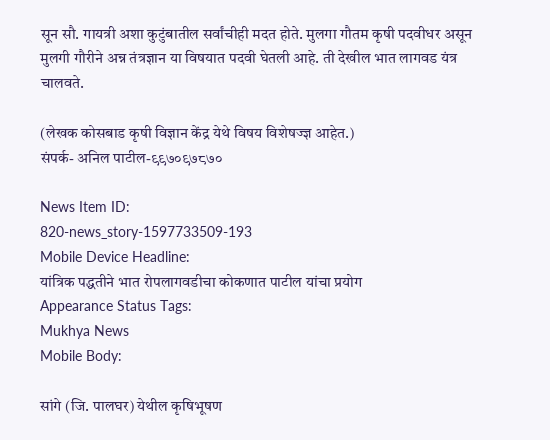सून सौ. गायत्री अशा कुटुंबातील सर्वांचीही मदत होते. मुलगा गौतम कृषी पदवीधर असून मुलगी गौरीने अन्न तंत्रज्ञान या विषयात पदवी घेतली आहे. ती देखील भात लागवड यंत्र चालवते.

(लेखक कोसबाड कृषी विज्ञान केंद्र येथे विषय विशेषज्ज्ञ आहेत.)
संपर्क- अनिल पाटील-९९७०९७८७०

News Item ID:
820-news_story-1597733509-193
Mobile Device Headline:
यांत्रिक पद्धतीने भात रोपलागवडीचा कोकणात पाटील यांचा प्रयोग
Appearance Status Tags:
Mukhya News
Mobile Body:

सांगे (जि. पालघर) येथील कृषिभूषण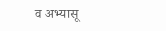व अभ्यासू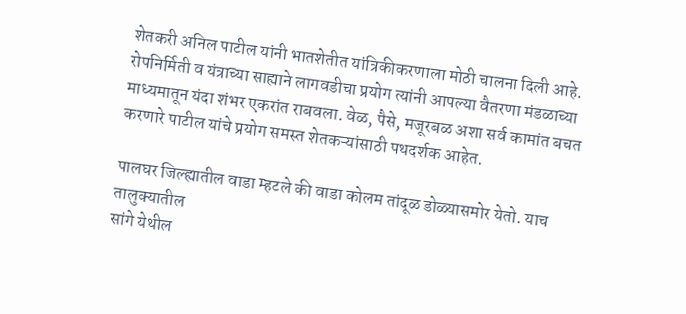शेतकरी अनिल पाटील यांनी भातशेतीत यांत्रिकीकरणाला मोठी चालना दिली आहे. रोपनिर्मिती व यंत्राच्या साह्याने लागवडीचा प्रयोग त्यांनी आपल्या वैतरणा मंडळाच्या माध्यमातून यंदा शंभर एकरांत राबवला. वेळ, पैसे, मजूरबळ अशा सर्व कामांत बचत करणारे पाटील यांचे प्रयोग समस्त शेतकऱ्यांसाठी पथदर्शक आहेत.

पालघर जिल्ह्यातील वाडा म्हटले की वाडा कोलम तांदूळ डोळ्यासमोर येतो. याच तालुक्यातील
सांगे येथील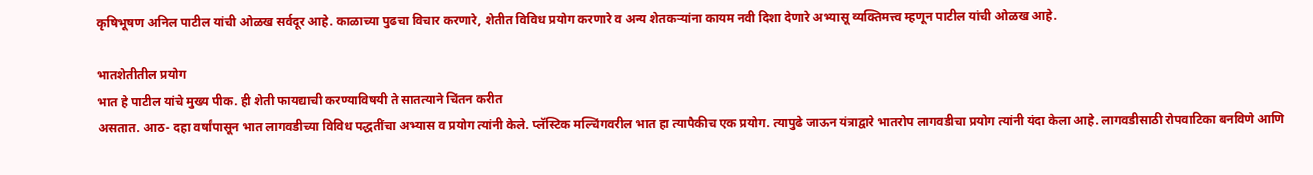कृषिभूषण अनिल पाटील यांची ओळख सर्वदूर आहे. काळाच्या पुढचा विचार करणारे, शेतीत विविध प्रयोग करणारे व अन्य शेतकऱ्यांना कायम नवी दिशा देणारे अभ्यासू व्यक्तिमत्त्व म्हणून पाटील यांची ओळख आहे.

भातशेतीतील प्रयोग
भात हे पाटील यांचे मुख्य पीक. ही शेती फायद्याची करण्याविषयी ते सातत्याने चिंतन करीत
असतात. आठ- दहा वर्षांपासून भात लागवडीच्या विविध पद्धतींचा अभ्यास व प्रयोग त्यांनी केले. प्लॅस्टिक मल्चिंगवरील भात हा त्यापैकीच एक प्रयोग. त्यापुढे जाऊन यंत्राद्वारे भातरोप लागवडीचा प्रयोग त्यांनी यंदा केला आहे. लागवडीसाठी रोपवाटिका बनविणे आणि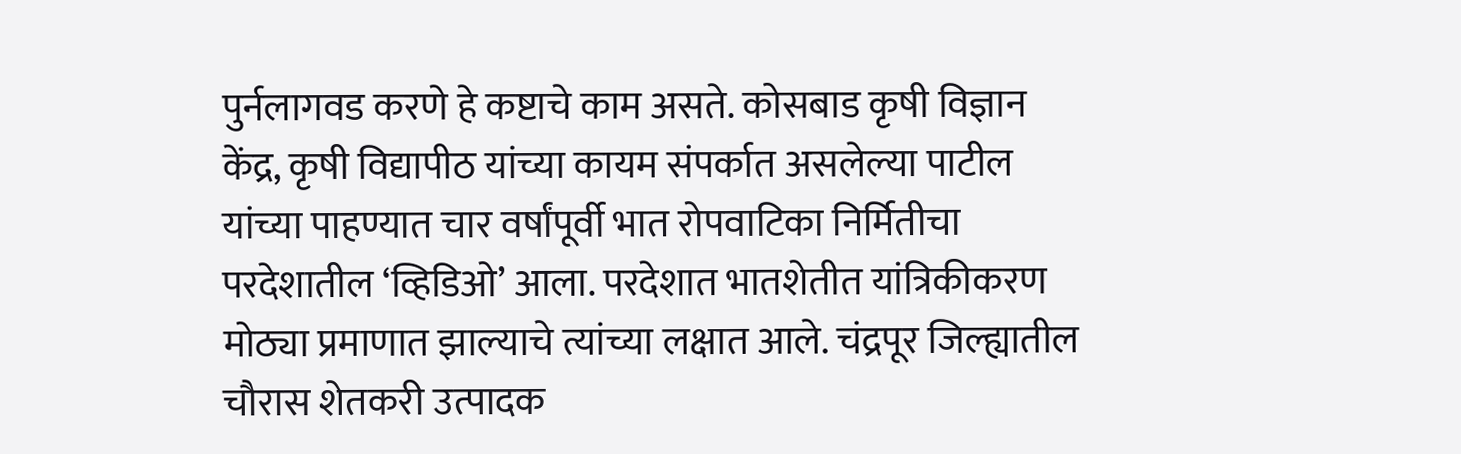पुर्नलागवड करणे हे कष्टाचे काम असते. कोसबाड कृषी विज्ञान केंद्र, कृषी विद्यापीठ यांच्या कायम संपर्कात असलेल्या पाटील यांच्या पाहण्यात चार वर्षांपूर्वी भात रोपवाटिका निर्मितीचा परदेशातील ‘व्हिडिओ’ आला. परदेशात भातशेतीत यांत्रिकीकरण मोठ्या प्रमाणात झाल्याचे त्यांच्या लक्षात आले. चंद्रपूर जिल्ह्यातील चौरास शेतकरी उत्पादक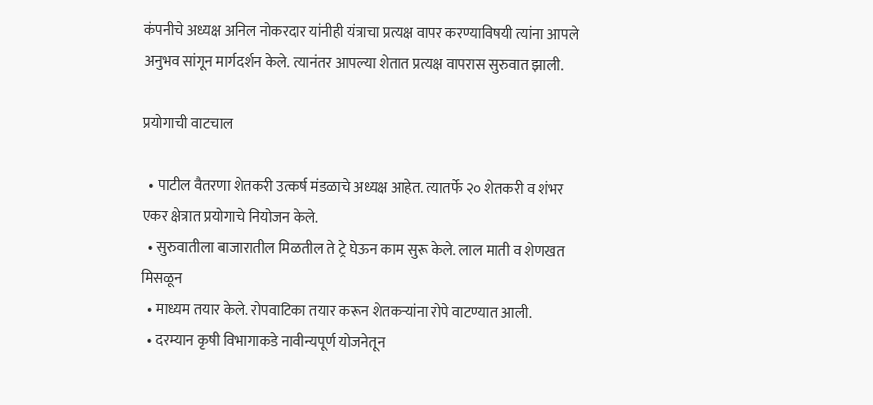कंपनीचे अध्यक्ष अनिल नोकरदार यांनीही यंत्राचा प्रत्यक्ष वापर करण्याविषयी त्यांना आपले अनुभव सांगून मार्गदर्शन केले. त्यानंतर आपल्या शेतात प्रत्यक्ष वापरास सुरुवात झाली.

प्रयोगाची वाटचाल

  • पाटील वैतरणा शेतकरी उत्कर्ष मंडळाचे अध्यक्ष आहेत. त्यातर्फे २० शेतकरी व शंभर एकर क्षेत्रात प्रयोगाचे नियोजन केले.
  • सुरुवातीला बाजारातील मिळतील ते ट्रे घेऊन काम सुरू केले. लाल माती व शेणखत मिसळून
  • माध्यम तयार केले. रोपवाटिका तयार करून शेतकऱ्यांना रोपे वाटण्यात आली.
  • दरम्यान कृषी विभागाकडे नावीन्यपूर्ण योजनेतून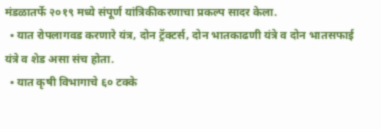मंडळातर्फे २०१९ मध्ये संपूर्ण यांत्रिकीकरणाचा प्रकल्प सादर केला.
  • यात रोपलागवड करणारे यंत्र, दोन ट्रॅक्टर्स, दोन भातकाढणी यंत्रे व दोन भातसफाई यंत्रे व शेड असा संच होता.
  • यात कृषी विभागाचे ६० टक्के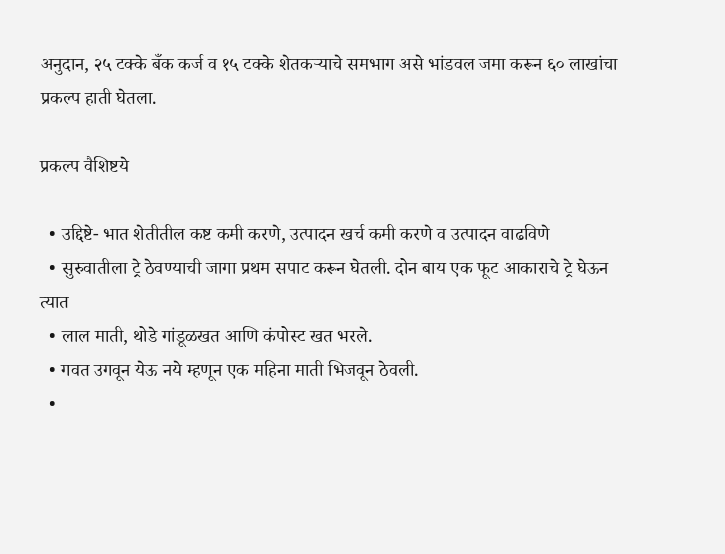अनुदान, २५ टक्के बँक कर्ज व १५ टक्के शेतकऱ्याचे समभाग असे भांडवल जमा करून ६० लाखांचा प्रकल्प हाती घेतला.

प्रकल्प वैशिष्टये

  • उद्दिष्टे- भात शेतीतील कष्ट कमी करणे, उत्पादन खर्च कमी करणे व उत्पादन वाढविणे
  • सुरुवातीला ट्रे ठेवण्याची जागा प्रथम सपाट करून घेतली. दोन बाय एक फूट आकाराचे ट्रे घेऊन त्यात
  • लाल माती, थोडे गांडूळखत आणि कंपोस्ट खत भरले.
  • गवत उगवून येऊ नये म्हणून एक महिना माती भिजवून ठेवली.
  •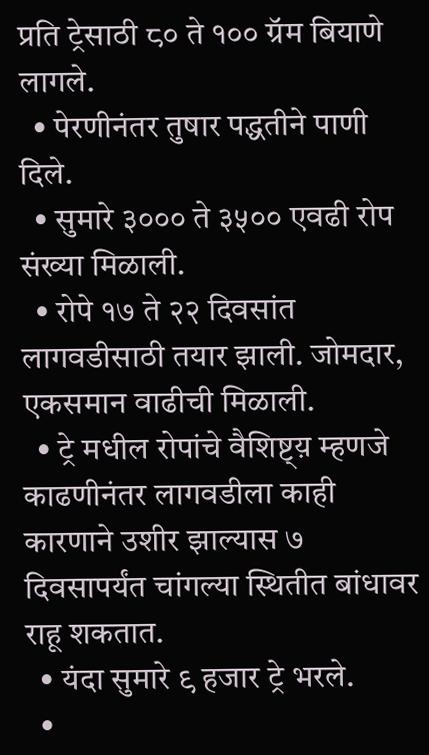प्रति ट्रेसाठी ८० ते १०० ग्रॅम बियाणे लागले.
  • पेरणीनंतर तुषार पद्धतीने पाणी दिले.
  • सुमारे ३००० ते ३५०० एवढी रोप संख्या मिळाली.
  • रोपे १७ ते २२ दिवसांत लागवडीसाठी तयार झाली. जोमदार, एकसमान वाढीची मिळाली.
  • ट्रे मधील रोपांचे वैशिष्ट्य़ म्हणजे काढणीनंतर लागवडीला काही कारणाने उशीर झाल्यास ७ दिवसापर्यंत चांगल्या स्थितीत बांधावर राहू शकतात.
  • यंदा सुमारे ९ हजार ट्रे भरले.
  •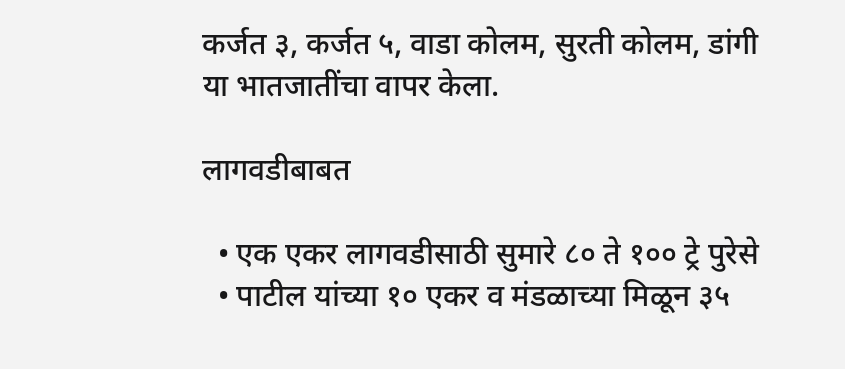कर्जत ३, कर्जत ५, वाडा कोलम, सुरती कोलम, डांगी या भातजातींचा वापर केला.

लागवडीबाबत

  • एक एकर लागवडीसाठी सुमारे ८० ते १०० ट्रे पुरेसे
  • पाटील यांच्या १० एकर व मंडळाच्या मिळून ३५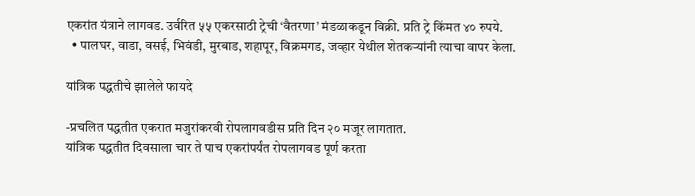एकरांत यंत्राने लागवड. उर्वरित ५५ एकरसाठी ट्रेची ‘वैतरणा’ मंडळाकडून विक्री. प्रति ट्रे किंमत ४० रुपये.
  • पालघर, वाडा, वसई, भिवंडी, मुरबाड, शहापूर, विक्रमगड, जव्हार येथील शेतकऱ्यांनी त्याचा वापर केला.

यांत्रिक पद्धतीचे झालेले फायदे

-प्रचलित पद्धतीत एकरात मजुरांकरवी रोपलागवडीस प्रति दिन २० मजूर लागतात.
यांत्रिक पद्धतीत दिवसाला चार ते पाच एकरांपर्यंत रोपलागवड पूर्ण करता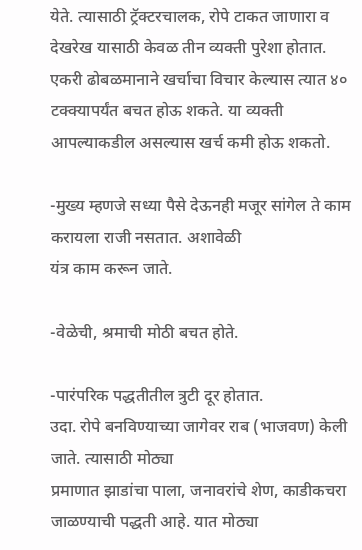येते. त्यासाठी ट्रॅक्टरचालक, रोपे टाकत जाणारा व देखरेख यासाठी केवळ तीन व्यक्ती पुरेशा होतात. एकरी ढोबळमानाने खर्चाचा विचार केल्यास त्यात ४० टक्क्यापर्यंत बचत होऊ शकते. या व्यक्ती आपल्याकडील असल्यास खर्च कमी होऊ शकतो.

-मुख्य म्हणजे सध्या पैसे देऊनही मजूर सांगेल ते काम करायला राजी नसतात. अशावेळी
यंत्र काम करून जाते.

-वेळेची, श्रमाची मोठी बचत होते.

-पारंपरिक पद्धतीतील त्रुटी दूर होतात.
उदा. रोपे बनविण्याच्या जागेवर राब (भाजवण) केली जाते. त्यासाठी मोठ्या
प्रमाणात झाडांचा पाला, जनावरांचे शेण, काडीकचरा जाळण्याची पद्धती आहे. यात मोठ्या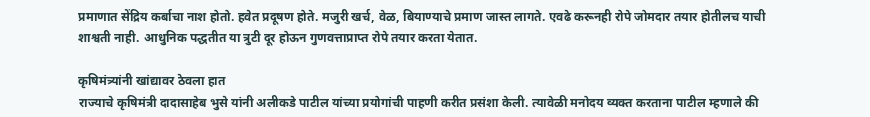प्रमाणात सेंद्रिय कर्बाचा नाश होतो. हवेत प्रदूषण होते. मजुरी खर्च, वेळ, बियाण्याचे प्रमाण जास्त लागते. एवढे करूनही रोपे जोमदार तयार होतीलच याची शाश्वती नाही. आधुनिक पद्धतीत या त्रुटी दूर होऊन गुणवत्ताप्राप्त रोपे तयार करता येतात.

कृषिमंत्र्यांनी खांद्यावर ठेवला हात
राज्याचे कृषिमंत्री दादासाहेब भुसे यांनी अलीकडे पाटील यांच्या प्रयोगांची पाहणी करीत प्रसंशा केली. त्यावेळी मनोदय व्यक्त करताना पाटील म्हणाले की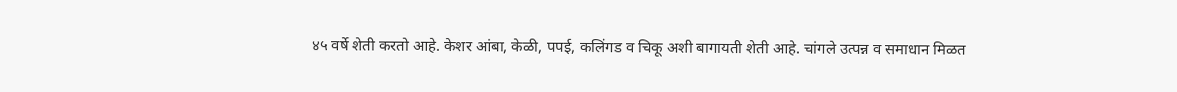४५ वर्षे शेती करतो आहे. केशर आंबा, केळी, पपई, कलिंगड व चिकू अशी बागायती शेती आहे. चांगले उत्पन्न व समाधान मिळत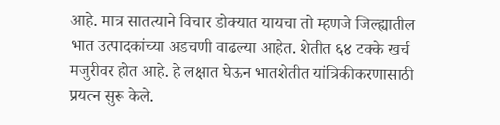आहे. मात्र सातत्याने विचार डोक्यात यायचा तो म्हणजे जिल्ह्यातील भात उत्पादकांच्या अडचणी वाढल्या आहेत. शेतीत ६४ टक्के खर्च मजुरीवर होत आहे. हे लक्षात घेऊन भातशेतीत यांत्रिकीकरणासाठी प्रयत्न सुरू केले.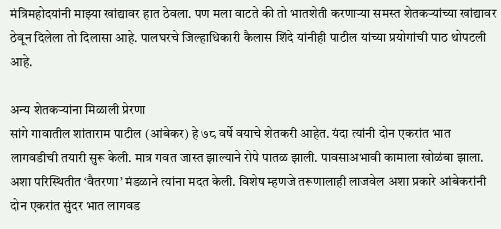मंत्रिमहोदयांनी माझ्या खांद्यावर हात ठेवला. पण मला वाटते की तो भातशेती करणाऱ्या समस्त शेतकऱ्यांच्या खांद्यावर ठेवून दिलेला तो दिलासा आहे. पालघरचे जिल्हाधिकारी कैलास शिंदे यांनीही पाटील यांच्या प्रयोगांची पाठ थोपटली आहे.

अन्य शेतकऱ्यांना मिळाली प्रेरणा
सांगे गावातील शांताराम पाटील (आंबेकर) हे ७८ वर्षे वयाचे शेतकरी आहेत. यंदा त्यांनी दोन एकरांत भात लागवडीची तयारी सुरू केली. मात्र गवत जास्त झाल्याने रोपे पातळ झाली. पावसाअभावी कामाला खोळंबा झाला. अशा परिस्थितीत ‘वैतरणा’ मंडळाने त्यांना मदत केली. विशेष म्हणजे तरूणालाही लाजवेल अशा प्रकारे आंबेकरांनी दोन एकरांत सुंदर भात लागवड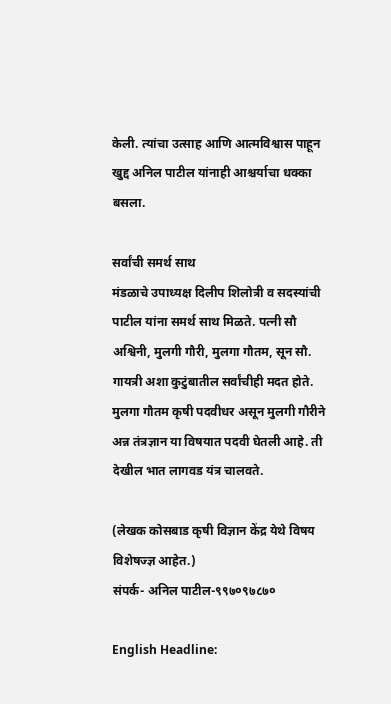केली. त्यांचा उत्साह आणि आत्मविश्वास पाहून खुद्द अनिल पाटील यांनाही आश्चर्याचा धक्का बसला.

सर्वांची समर्थ साथ
मंडळाचे उपाध्यक्ष दिलीप शिलोत्री व सदस्यांची पाटील यांना समर्थ साथ मिळते. पत्नी सौ अश्विनी, मुलगी गौरी, मुलगा गौतम, सून सौ. गायत्री अशा कुटुंबातील सर्वांचीही मदत होते. मुलगा गौतम कृषी पदवीधर असून मुलगी गौरीने अन्न तंत्रज्ञान या विषयात पदवी घेतली आहे. ती देखील भात लागवड यंत्र चालवते.

(लेखक कोसबाड कृषी विज्ञान केंद्र येथे विषय विशेषज्ज्ञ आहेत.)
संपर्क- अनिल पाटील-९९७०९७८७०

English Headline: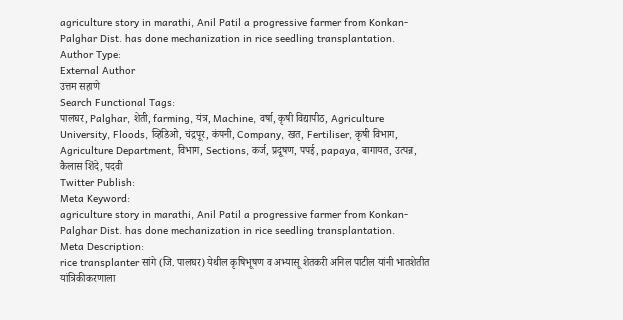agriculture story in marathi, Anil Patil a progressive farmer from Konkan- Palghar Dist. has done mechanization in rice seedling transplantation.
Author Type:
External Author
उत्तम सहाणे
Search Functional Tags:
पालघर, Palghar, शेती, farming, यंत्र, Machine, वर्षा, कृषी विद्यापीठ, Agriculture University, Floods, व्हिडिओ, चंद्रपूर, कंपनी, Company, खत, Fertiliser, कृषी विभाग, Agriculture Department, विभाग, Sections, कर्ज, प्रदूषण, पपई, papaya, बागायत, उत्पन्न, कैलास शिंदे, पदवी
Twitter Publish:
Meta Keyword:
agriculture story in marathi, Anil Patil a progressive farmer from Konkan- Palghar Dist. has done mechanization in rice seedling transplantation.
Meta Description:
rice transplanter सांगे (जि. पालघर) येथील कृषिभूषण व अभ्यासू शेतकरी अनिल पाटील यांनी भातशेतीत यांत्रिकीकरणाला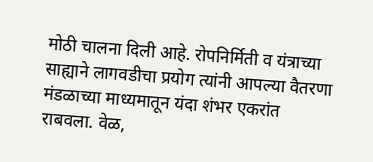मोठी चालना दिली आहे. रोपनिर्मिती व यंत्राच्या साह्याने लागवडीचा प्रयोग त्यांनी आपल्या वैतरणा मंडळाच्या माध्यमातून यंदा शंभर एकरांत राबवला. वेळ,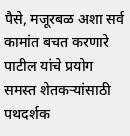पैसे, मजूरबळ अशा सर्व कामांत बचत करणारे पाटील यांचे प्रयोग समस्त शेतकऱ्यांसाठी पथदर्शक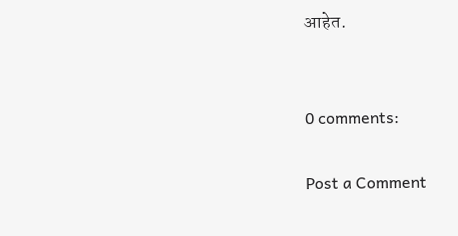आहेत.


0 comments:

Post a Comment